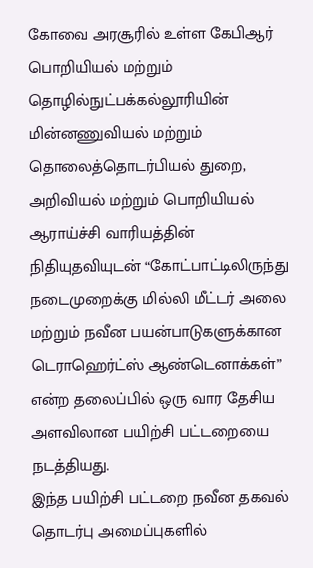கோவை அரசூரில் உள்ள கேபிஆர் பொறியியல் மற்றும் தொழில்நுட்பக்கல்லூரியின் மின்னணுவியல் மற்றும் தொலைத்தொடர்பியல் துறை, அறிவியல் மற்றும் பொறியியல் ஆராய்ச்சி வாரியத்தின் நிதியுதவியுடன் “கோட்பாட்டிலிருந்து நடைமுறைக்கு மில்லி மீட்டர் அலை மற்றும் நவீன பயன்பாடுகளுக்கான டெராஹெர்ட்ஸ் ஆண்டெனாக்கள்” என்ற தலைப்பில் ஒரு வார தேசிய அளவிலான பயிற்சி பட்டறையை நடத்தியது.
இந்த பயிற்சி பட்டறை நவீன தகவல் தொடர்பு அமைப்புகளில்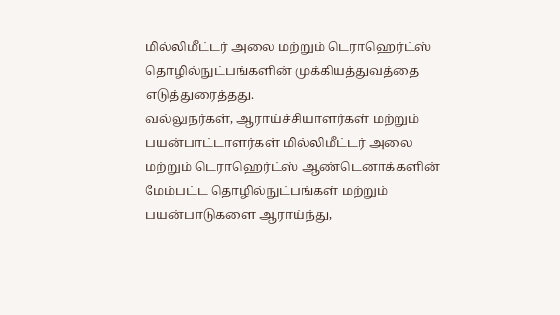மில்லிமீட்டர் அலை மற்றும் டெராஹெர்ட்ஸ் தொழில்நுட்பங்களின் முக்கியத்துவத்தை எடுத்துரைத்தது.
வல்லுநர்கள், ஆராய்ச்சியாளர்கள் மற்றும் பயன்பாட்டாளர்கள் மில்லிமீட்டர் அலை மற்றும் டெராஹெர்ட்ஸ் ஆண்டெனாக்களின் மேம்பட்ட தொழில்நுட்பங்கள் மற்றும் பயன்பாடுகளை ஆராய்ந்து,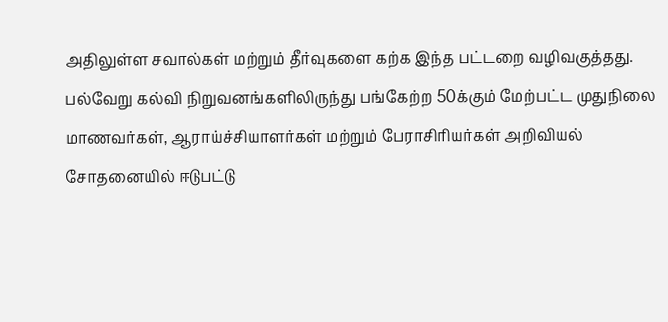அதிலுள்ள சவால்கள் மற்றும் தீர்வுகளை கற்க இந்த பட்டறை வழிவகுத்தது.
பல்வேறு கல்வி நிறுவனங்களிலிருந்து பங்கேற்ற 50க்கும் மேற்பட்ட முதுநிலை மாணவர்கள், ஆராய்ச்சியாளர்கள் மற்றும் பேராசிரியர்கள் அறிவியல் சோதனையில் ஈடுபட்டு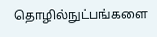தொழில்நுட்பங்களை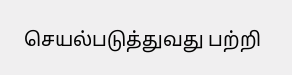செயல்படுத்துவது பற்றி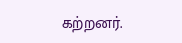கற்றனர்.